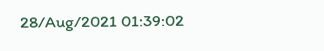28/Aug/2021 01:39:02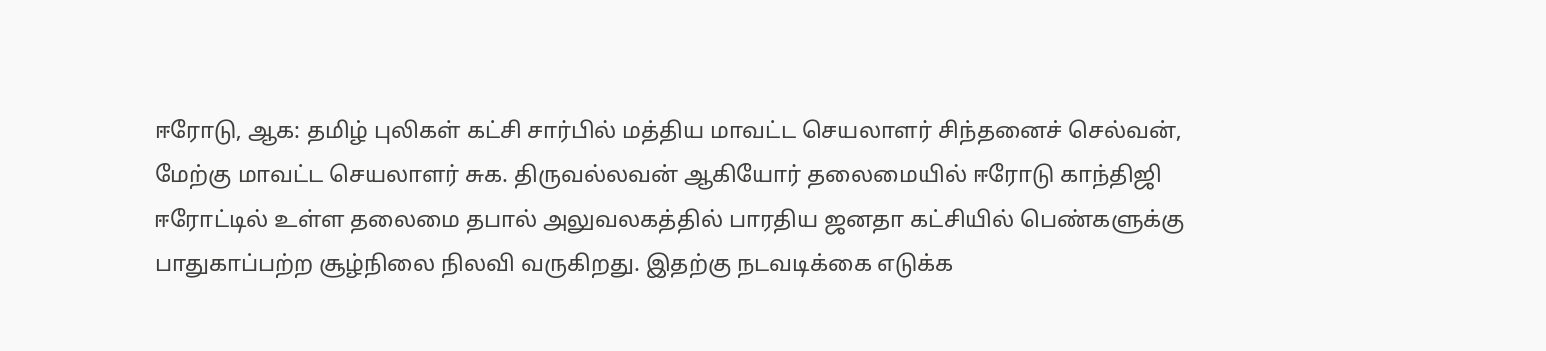ஈரோடு, ஆக: தமிழ் புலிகள் கட்சி சார்பில் மத்திய மாவட்ட செயலாளர் சிந்தனைச் செல்வன், மேற்கு மாவட்ட செயலாளர் சுக. திருவல்லவன் ஆகியோர் தலைமையில் ஈரோடு காந்திஜி ஈரோட்டில் உள்ள தலைமை தபால் அலுவலகத்தில் பாரதிய ஜனதா கட்சியில் பெண்களுக்கு பாதுகாப்பற்ற சூழ்நிலை நிலவி வருகிறது. இதற்கு நடவடிக்கை எடுக்க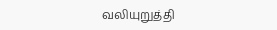வலியுறுத்தி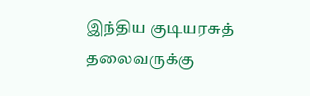இந்திய குடியரசுத் தலைவருக்கு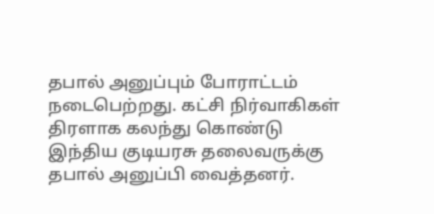தபால் அனுப்பும் போராட்டம் நடைபெற்றது. கட்சி நிர்வாகிகள் திரளாக கலந்து கொண்டு இந்திய குடியரசு தலைவருக்கு தபால் அனுப்பி வைத்தனர்.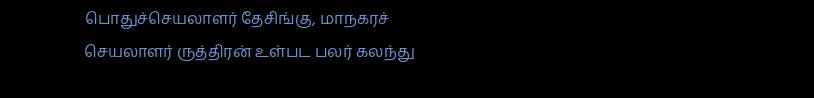பொதுச்செயலாளர் தேசிங்கு, மாநகரச் செயலாளர் ருத்திரன் உள்பட பலர் கலந்து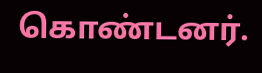கொண்டனர்.